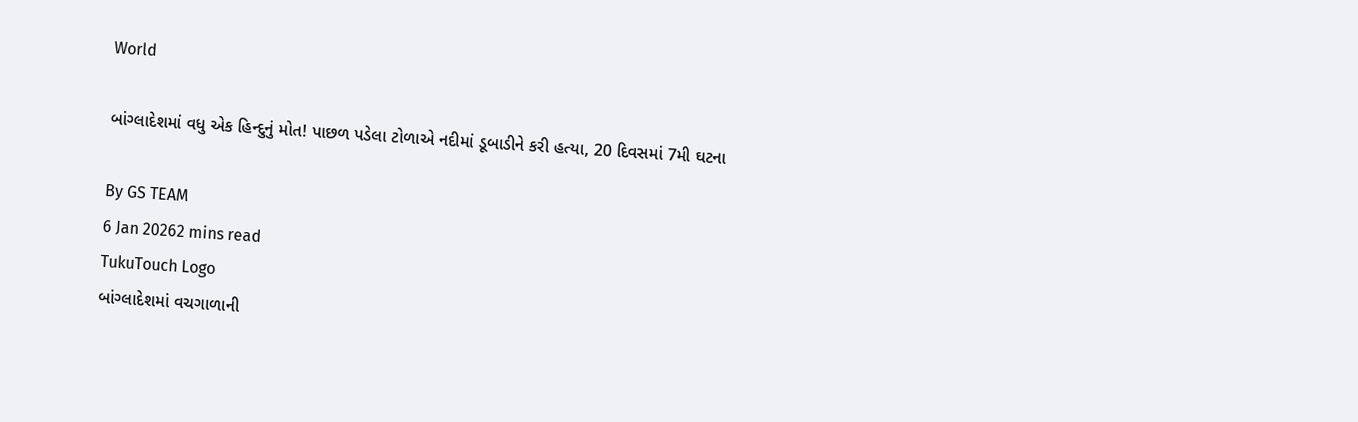World

બાંગ્લાદેશમાં વધુ એક હિન્દુનું મોત! પાછળ પડેલા ટોળાએ નદીમાં ડૂબાડીને કરી હત્યા, 20 દિવસમાં 7મી ઘટના

By GS TEAM
6 Jan 20262 mins read
TukuTouch Logo
બાંગ્લાદેશમાં વચગાળાની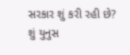સરકાર શું કરી રહી છે? શું યુનુસ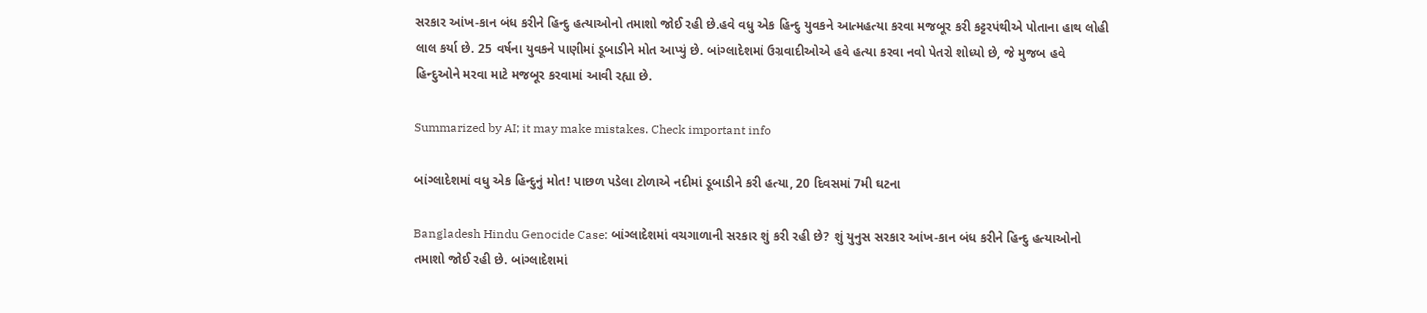સરકાર આંખ-કાન બંધ કરીને હિન્દુ હત્યાઓનો તમાશો જોઈ રહી છે.હવે વધુ એક હિન્દુ યુવકને આત્મહત્યા કરવા મજબૂર કરી કટ્ટરપંથીએ પોતાના હાથ લોહી લાલ કર્યા છે. 25 વર્ષના યુવકને પાણીમાં ડૂબાડીને મોત આપ્યું છે. બાંગ્લાદેશમાં ઉગ્રવાદીઓએ હવે હત્યા કરવા નવો પેતરો શોધ્યો છે, જે મુજબ હવે હિન્દુઓને મરવા માટે મજબૂર કરવામાં આવી રહ્યા છે.

Summarized by AI; it may make mistakes. Check important info

બાંગ્લાદેશમાં વધુ એક હિન્દુનું મોત! પાછળ પડેલા ટોળાએ નદીમાં ડૂબાડીને કરી હત્યા, 20 દિવસમાં 7મી ઘટના

Bangladesh Hindu Genocide Case: બાંગ્લાદેશમાં વચગાળાની સરકાર શું કરી રહી છે? શું યુનુસ સરકાર આંખ-કાન બંધ કરીને હિન્દુ હત્યાઓનો તમાશો જોઈ રહી છે. બાંગ્લાદેશમાં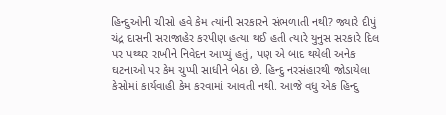હિન્દુઓની ચીસો હવે કેમ ત્યાંની સરકારને સંભળાતી નથી? જ્યારે દીપું ચંદ્ર દાસની સરાજાહેર કરપીણ હત્યા થઈ હતી ત્યારે યુનુસ સરકારે દિલ પર પથ્થર રાખીને નિવેદન આપ્યું હતું, પણ એ બાદ થયેલી અનેક ઘટનાઓ પર કેમ ચુપ્પી સાધીને બેઠા છે. હિન્દુ નરસંહારથી જોડાયેલા કેસોમાં કાર્યવાહી કેમ કરવામાં આવતી નથી. આજે વધુ એક હિન્દુ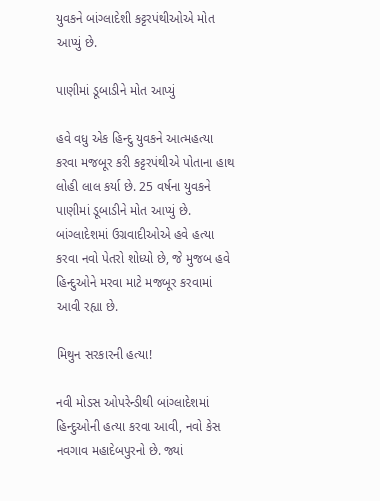યુવકને બાંગ્લાદેશી કટ્ટરપંથીઓએ મોત આપ્યું છે.

પાણીમાં ડૂબાડીને મોત આપ્યું

હવે વધુ એક હિન્દુ યુવકને આત્મહત્યા કરવા મજબૂર કરી કટ્ટરપંથીએ પોતાના હાથ લોહી લાલ કર્યા છે. 25 વર્ષના યુવકને પાણીમાં ડૂબાડીને મોત આપ્યું છે. બાંગ્લાદેશમાં ઉગ્રવાદીઓએ હવે હત્યા કરવા નવો પેતરો શોધ્યો છે, જે મુજબ હવે હિન્દુઓને મરવા માટે મજબૂર કરવામાં આવી રહ્યા છે.

મિથુન સરકારની હત્યા!

નવી મોડસ ઓપરેન્ડીથી બાંગ્લાદેશમાં હિન્દુઓની હત્યા કરવા આવી, નવો કેસ નવગાવ મહાદેબપુરનો છે. જ્યાં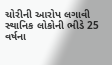ચોરીની આરોપ લગાવી સ્થાનિક લોકોની ભીડે 25 વર્ષના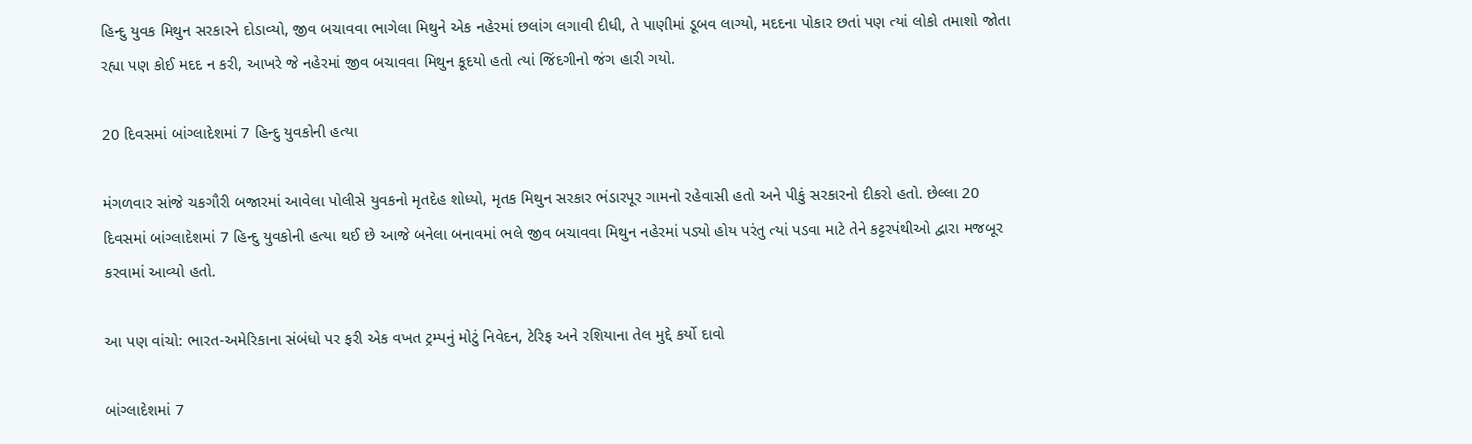હિન્દુ યુવક મિથુન સરકારને દોડાવ્યો, જીવ બચાવવા ભાગેલા મિથુને એક નહેરમાં છલાંગ લગાવી દીધી, તે પાણીમાં ડૂબવ લાગ્યો, મદદના પોકાર છતાં પણ ત્યાં લોકો તમાશો જોતા રહ્યા પણ કોઈ મદદ ન કરી, આખરે જે નહેરમાં જીવ બચાવવા મિથુન કૂદયો હતો ત્યાં જિંદગીનો જંગ હારી ગયો.

20 દિવસમાં બાંગ્લાદેશમાં 7 હિન્દુ યુવકોની હત્યા

મંગળવાર સાંજે ચકગૌરી બજારમાં આવેલા પોલીસે યુવકનો મૃતદેહ શોધ્યો, મૃતક મિથુન સરકાર ભંડારપૂર ગામનો રહેવાસી હતો અને પીકું સરકારનો દીકરો હતો. છેલ્લા 20 દિવસમાં બાંગ્લાદેશમાં 7 હિન્દુ યુવકોની હત્યા થઈ છે આજે બનેલા બનાવમાં ભલે જીવ બચાવવા મિથુન નહેરમાં પડ્યો હોય પરંતુ ત્યાં પડવા માટે તેને કટ્ટરપંથીઓ દ્વારા મજબૂર કરવામાં આવ્યો હતો.

આ પણ વાંચો: ભારત-અમેરિકાના સંબંધો પર ફરી એક વખત ટ્રમ્પનું મોટું નિવેદન, ટેરિફ અને રશિયાના તેલ મુદ્દે કર્યો દાવો

બાંગ્લાદેશમાં 7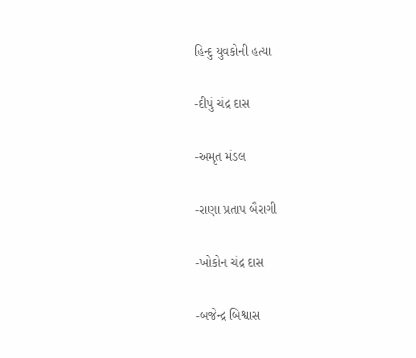હિન્દુ યુવકોની હત્યા

-દીપું ચંદ્ર દાસ

-અમૃત મંડલ

-રાણા પ્રતાપ બૈરાગી

-ખોકોન ચંદ્ર દાસ

-બજેન્દ્ર બિશ્વાસ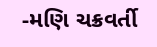-મણિ ચક્રવર્તી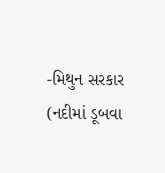-મિથુન સરકાર (નદીમાં ડૂબવા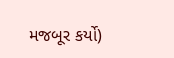મજબૂર કર્યો)